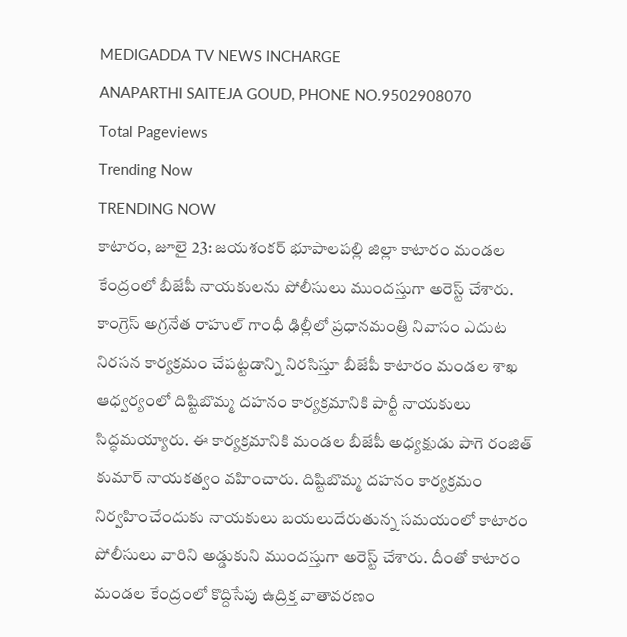MEDIGADDA TV NEWS INCHARGE
ANAPARTHI SAITEJA GOUD, PHONE NO.9502908070
Total Pageviews
Trending Now
TRENDING NOW
కాటారం, జూలై 23: జయశంకర్ భూపాలపల్లి జిల్లా కాటారం మండల కేంద్రంలో బీజేపీ నాయకులను పోలీసులు ముందస్తుగా అరెస్ట్ చేశారు. కాంగ్రెస్ అగ్రనేత రాహుల్ గాంధీ ఢిల్లీలో ప్రధానమంత్రి నివాసం ఎదుట నిరసన కార్యక్రమం చేపట్టడాన్ని నిరసిస్తూ బీజేపీ కాటారం మండల శాఖ ఆధ్వర్యంలో దిష్టిబొమ్మ దహనం కార్యక్రమానికి పార్టీ నాయకులు సిద్ధమయ్యారు. ఈ కార్యక్రమానికి మండల బీజేపీ అధ్యక్షుడు పాగె రంజిత్ కుమార్ నాయకత్వం వహించారు. దిష్టిబొమ్మ దహనం కార్యక్రమం నిర్వహించేందుకు నాయకులు బయలుదేరుతున్న సమయంలో కాటారం పోలీసులు వారిని అడ్డుకుని ముందస్తుగా అరెస్ట్ చేశారు. దీంతో కాటారం మండల కేంద్రంలో కొద్దిసేపు ఉద్రిక్త వాతావరణం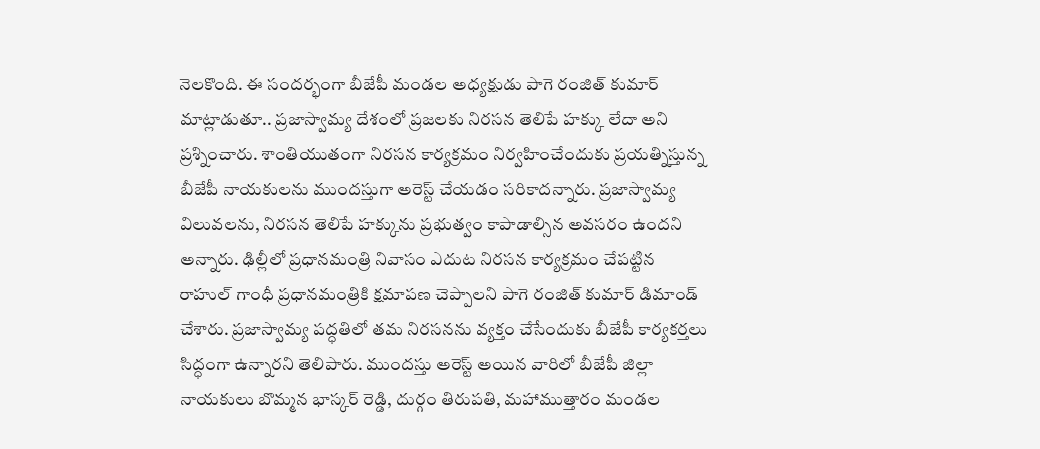నెలకొంది. ఈ సందర్భంగా బీజేపీ మండల అధ్యక్షుడు పాగె రంజిత్ కుమార్ మాట్లాడుతూ.. ప్రజాస్వామ్య దేశంలో ప్రజలకు నిరసన తెలిపే హక్కు లేదా అని ప్రశ్నించారు. శాంతియుతంగా నిరసన కార్యక్రమం నిర్వహించేందుకు ప్రయత్నిస్తున్న బీజేపీ నాయకులను ముందస్తుగా అరెస్ట్ చేయడం సరికాదన్నారు. ప్రజాస్వామ్య విలువలను, నిరసన తెలిపే హక్కును ప్రభుత్వం కాపాడాల్సిన అవసరం ఉందని అన్నారు. ఢిల్లీలో ప్రధానమంత్రి నివాసం ఎదుట నిరసన కార్యక్రమం చేపట్టిన రాహుల్ గాంధీ ప్రధానమంత్రికి క్షమాపణ చెప్పాలని పాగె రంజిత్ కుమార్ డిమాండ్ చేశారు. ప్రజాస్వామ్య పద్ధతిలో తమ నిరసనను వ్యక్తం చేసేందుకు బీజేపీ కార్యకర్తలు సిద్ధంగా ఉన్నారని తెలిపారు. ముందస్తు అరెస్ట్ అయిన వారిలో బీజేపీ జిల్లా నాయకులు బొమ్మన భాస్కర్ రెడ్డి, దుర్గం తిరుపతి, మహాముత్తారం మండల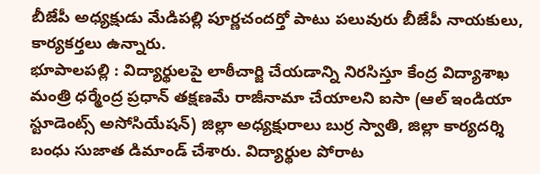బీజేపీ అధ్యక్షుడు మేడిపల్లి పూర్ణచందర్తో పాటు పలువురు బీజేపీ నాయకులు, కార్యకర్తలు ఉన్నారు.
భూపాలపల్లి : విద్యార్థులపై లాఠీచార్జి చేయడాన్ని నిరసిస్తూ కేంద్ర విద్యాశాఖ మంత్రి ధర్మేంద్ర ప్రధాన్ తక్షణమే రాజీనామా చేయాలని ఐసా (ఆల్ ఇండియా స్టూడెంట్స్ అసోసియేషన్) జిల్లా అధ్యక్షురాలు బుర్ర స్వాతి, జిల్లా కార్యదర్శి బంధు సుజాత డిమాండ్ చేశారు. విద్యార్థుల పోరాట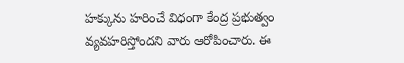హక్కును హరించే విధంగా కేంద్ర ప్రభుత్వం వ్యవహరిస్తోందని వారు ఆరోపించారు. ఈ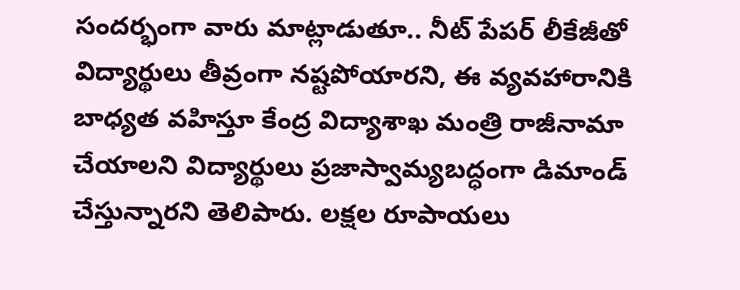సందర్భంగా వారు మాట్లాడుతూ.. నీట్ పేపర్ లీకేజీతో విద్యార్థులు తీవ్రంగా నష్టపోయారని, ఈ వ్యవహారానికి బాధ్యత వహిస్తూ కేంద్ర విద్యాశాఖ మంత్రి రాజీనామా చేయాలని విద్యార్థులు ప్రజాస్వామ్యబద్ధంగా డిమాండ్ చేస్తున్నారని తెలిపారు. లక్షల రూపాయలు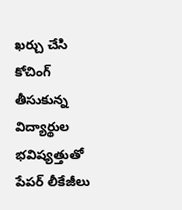ఖర్చు చేసి కోచింగ్ తీసుకున్న విద్యార్థుల భవిష్యత్తుతో పేపర్ లీకేజీలు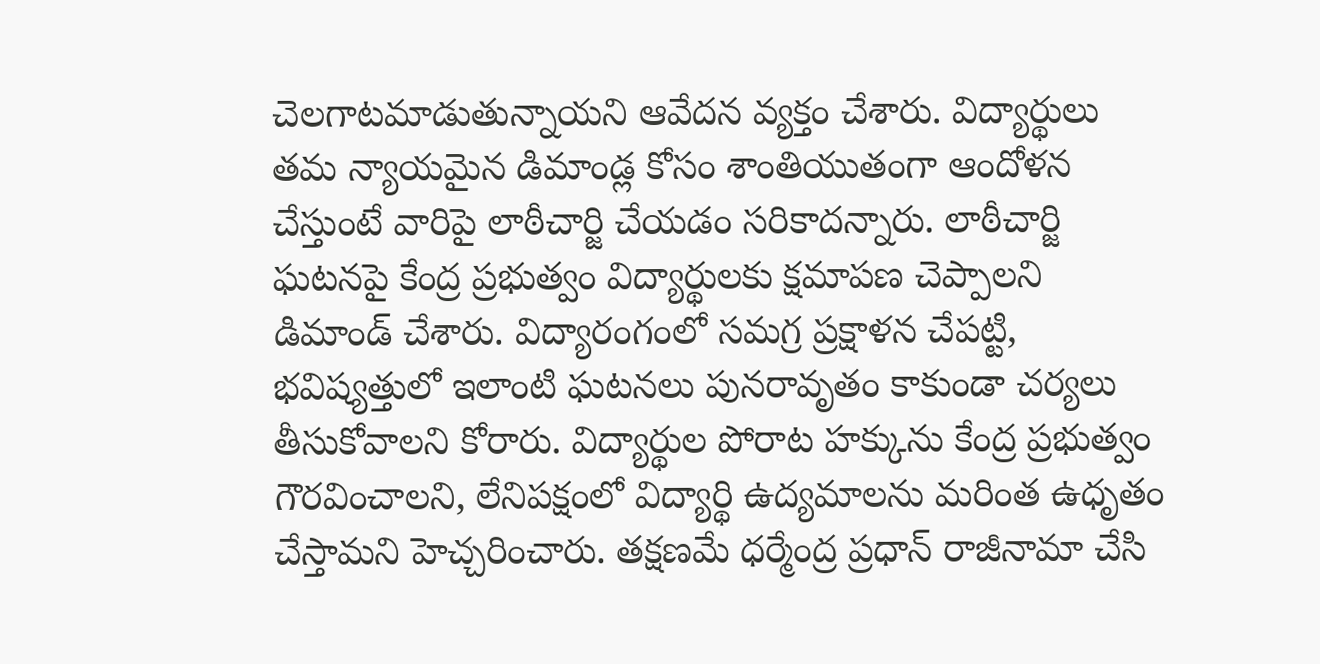చెలగాటమాడుతున్నాయని ఆవేదన వ్యక్తం చేశారు. విద్యార్థులు తమ న్యాయమైన డిమాండ్ల కోసం శాంతియుతంగా ఆందోళన చేస్తుంటే వారిపై లాఠీచార్జి చేయడం సరికాదన్నారు. లాఠీచార్జి ఘటనపై కేంద్ర ప్రభుత్వం విద్యార్థులకు క్షమాపణ చెప్పాలని డిమాండ్ చేశారు. విద్యారంగంలో సమగ్ర ప్రక్షాళన చేపట్టి, భవిష్యత్తులో ఇలాంటి ఘటనలు పునరావృతం కాకుండా చర్యలు తీసుకోవాలని కోరారు. విద్యార్థుల పోరాట హక్కును కేంద్ర ప్రభుత్వం గౌరవించాలని, లేనిపక్షంలో విద్యార్థి ఉద్యమాలను మరింత ఉధృతం చేస్తామని హెచ్చరించారు. తక్షణమే ధర్మేంద్ర ప్రధాన్ రాజీనామా చేసి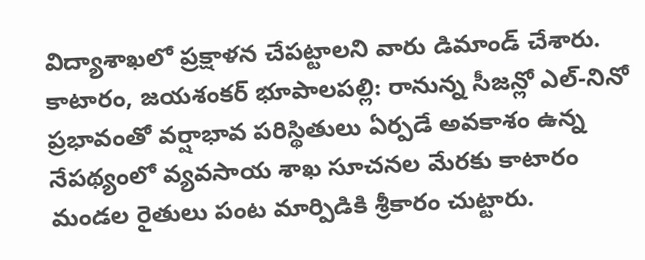విద్యాశాఖలో ప్రక్షాళన చేపట్టాలని వారు డిమాండ్ చేశారు.
కాటారం, జయశంకర్ భూపాలపల్లి: రానున్న సీజన్లో ఎల్-నినో ప్రభావంతో వర్షాభావ పరిస్థితులు ఏర్పడే అవకాశం ఉన్న నేపథ్యంలో వ్యవసాయ శాఖ సూచనల మేరకు కాటారం మండల రైతులు పంట మార్పిడికి శ్రీకారం చుట్టారు.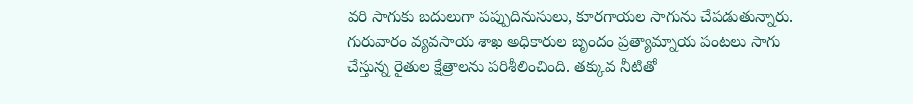వరి సాగుకు బదులుగా పప్పుదినుసులు, కూరగాయల సాగును చేపడుతున్నారు. గురువారం వ్యవసాయ శాఖ అధికారుల బృందం ప్రత్యామ్నాయ పంటలు సాగు చేస్తున్న రైతుల క్షేత్రాలను పరిశీలించింది. తక్కువ నీటితో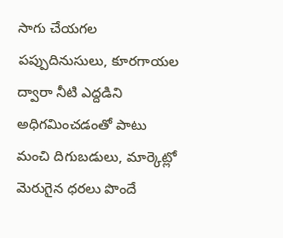సాగు చేయగల పప్పుదినుసులు, కూరగాయల ద్వారా నీటి ఎద్దడిని అధిగమించడంతో పాటు మంచి దిగుబడులు, మార్కెట్లో మెరుగైన ధరలు పొందే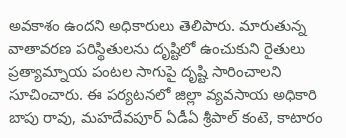అవకాశం ఉందని అధికారులు తెలిపారు. మారుతున్న వాతావరణ పరిస్థితులను దృష్టిలో ఉంచుకుని రైతులు ప్రత్యామ్నాయ పంటల సాగుపై దృష్టి సారించాలని సూచించారు. ఈ పర్యటనలో జిల్లా వ్యవసాయ అధికారి బాపు రావు, మహదేవపూర్ ఏడీఏ శ్రీపాల్ కంటె, కాటారం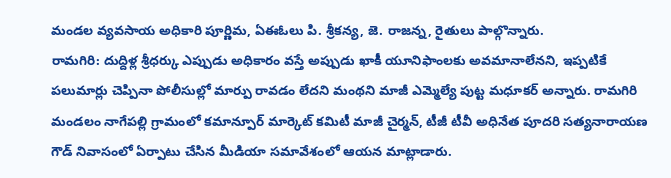మండల వ్యవసాయ అధికారి పూర్ణిమ, ఏఈఓలు పి. శ్రీకన్య, జె. రాజన్న, రైతులు పాల్గొన్నారు.
రామగిరి: దుద్దిళ్ల శ్రీధర్కు ఎప్పుడు అధికారం వస్తే అప్పుడు ఖాకీ యూనిఫాంలకు అవమానాలేనని, ఇప్పటికే పలుమార్లు చెప్పినా పోలీసుల్లో మార్పు రావడం లేదని మంథని మాజీ ఎమ్మెల్యే పుట్ట మధూకర్ అన్నారు. రామగిరి మండలం నాగేపల్లి గ్రామంలో కమాన్పూర్ మార్కెట్ కమిటీ మాజీ చైర్మన్, టీజీ టీవీ అధినేత పూదరి సత్యనారాయణ గౌడ్ నివాసంలో ఏర్పాటు చేసిన మీడియా సమావేశంలో ఆయన మాట్లాడారు.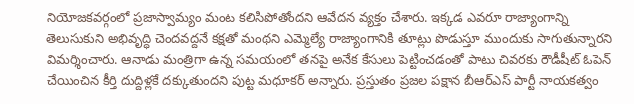నియోజకవర్గంలో ప్రజాస్వామ్యం మంట కలిసిపోతోందని ఆవేదన వ్యక్తం చేశారు. ఇక్కడ ఎవరూ రాజ్యాంగాన్ని తెలుసుకుని అభివృద్ధి చెందవద్దనే కక్షతో మంథని ఎమ్మెల్యే రాజ్యాంగానికి తూట్లు పొడుస్తూ ముందుకు సాగుతున్నారని విమర్శించారు. ఆనాడు మంత్రిగా ఉన్న సమయంలో తనపై అనేక కేసులు పెట్టించడంతో పాటు చివరకు రౌడీషీట్ ఓపెన్ చేయించిన కీర్తి దుద్దిళ్లకే దక్కుతుందని పుట్ట మధూకర్ అన్నారు. ప్రస్తుతం ప్రజల పక్షాన బీఆర్ఎస్ పార్టీ నాయకత్వం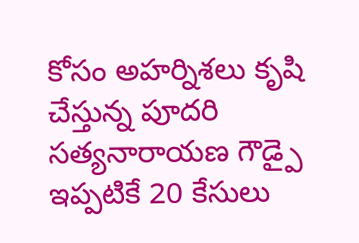కోసం అహర్నిశలు కృషి చేస్తున్న పూదరి సత్యనారాయణ గౌడ్పై ఇప్పటికే 20 కేసులు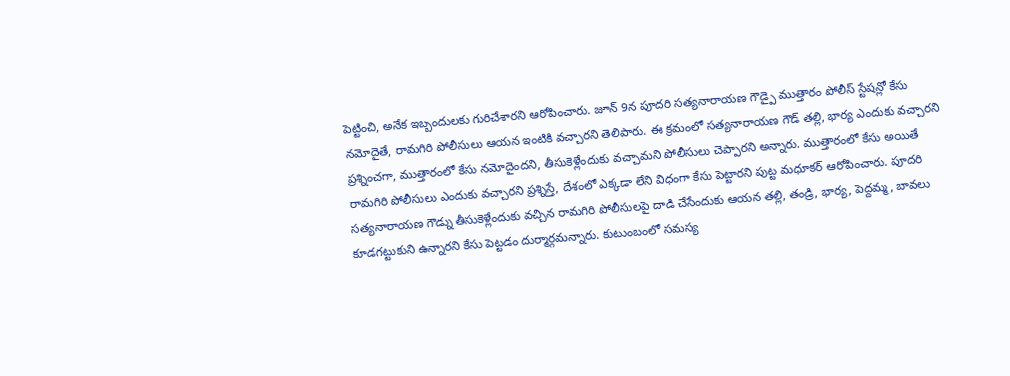పెట్టించి, అనేక ఇబ్బందులకు గురిచేశారని ఆరోపించారు. జూన్ 9న పూదరి సత్యనారాయణ గౌడ్పై ముత్తారం పోలీస్ స్టేషన్లో కేసు నమోదైతే, రామగిరి పోలీసులు ఆయన ఇంటికి వచ్చారని తెలిపారు. ఈ క్రమంలో సత్యనారాయణ గౌడ్ తల్లి, భార్య ఎందుకు వచ్చారని ప్రశ్నించగా, ముత్తారంలో కేసు నమోదైందని, తీసుకెళ్లేందుకు వచ్చామని పోలీసులు చెప్పారని అన్నారు. ముత్తారంలో కేసు అయితే రామగిరి పోలీసులు ఎందుకు వచ్చారని ప్రశ్నిస్తే, దేశంలో ఎక్కడా లేని విధంగా కేసు పెట్టారని పుట్ట మధూకర్ ఆరోపించారు. పూదరి సత్యనారాయణ గౌడ్ను తీసుకెళ్లేందుకు వచ్చిన రామగిరి పోలీసులపై దాడి చేసేందుకు ఆయన తల్లి, తండ్రి, భార్య, పెద్దమ్మ, బావలు కూడగట్టుకుని ఉన్నారని కేసు పెట్టడం దుర్మార్గమన్నారు. కుటుంబంలో సమస్య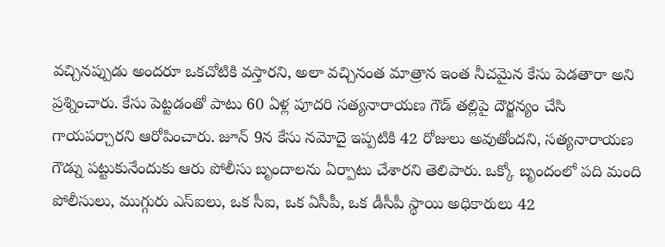వచ్చినప్పుడు అందరూ ఒకచోటికి వస్తారని, అలా వచ్చినంత మాత్రాన ఇంత నీచమైన కేసు పెడతారా అని ప్రశ్నించారు. కేసు పెట్టడంతో పాటు 60 ఏళ్ల పూదరి సత్యనారాయణ గౌడ్ తల్లిపై దౌర్జన్యం చేసి గాయపర్చారని ఆరోపించారు. జూన్ 9న కేసు నమోదై ఇప్పటికి 42 రోజులు అవుతోందని, సత్యనారాయణ గౌడ్ను పట్టుకునేందుకు ఆరు పోలీసు బృందాలను ఏర్పాటు చేశారని తెలిపారు. ఒక్కో బృందంలో పది మంది పోలీసులు, ముగ్గురు ఎస్ఐలు, ఒక సీఐ, ఒక ఏసీపీ, ఒక డీసీపీ స్థాయి అధికారులు 42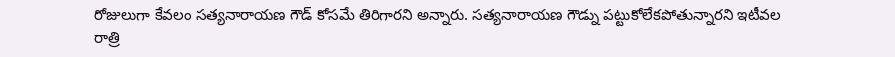రోజులుగా కేవలం సత్యనారాయణ గౌడ్ కోసమే తిరిగారని అన్నారు. సత్యనారాయణ గౌడ్ను పట్టుకోలేకపోతున్నారని ఇటీవల రాత్రి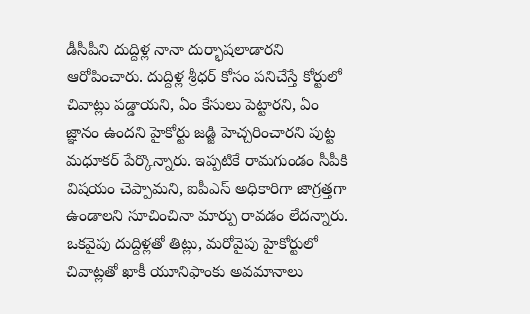డీసీపీని దుద్దిళ్ల నానా దుర్భాషలాడారని ఆరోపించారు. దుద్దిళ్ల శ్రీధర్ కోసం పనిచేస్తే కోర్టులో చివాట్లు పడ్డాయని, ఏం కేసులు పెట్టారని, ఏం జ్ఞానం ఉందని హైకోర్టు జడ్జి హెచ్చరించారని పుట్ట మధూకర్ పేర్కొన్నారు. ఇప్పటికే రామగుండం సీపీకి విషయం చెప్పామని, ఐపీఎస్ అధికారిగా జాగ్రత్తగా ఉండాలని సూచించినా మార్పు రావడం లేదన్నారు. ఒకవైపు దుద్దిళ్లతో తిట్లు, మరోవైపు హైకోర్టులో చివాట్లతో ఖాకీ యూనిఫాంకు అవమానాలు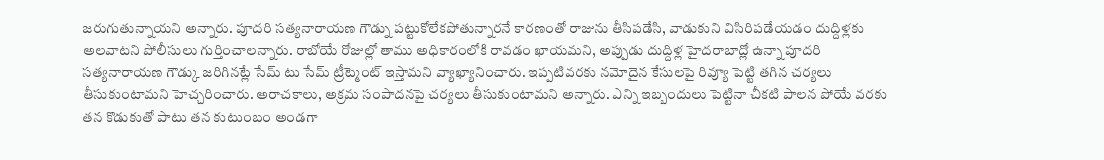జరుగుతున్నాయని అన్నారు. పూదరి సత్యనారాయణ గౌడ్ను పట్టుకోలేకపోతున్నారనే కారణంతో రాజును తీసిపడేసి, వాడుకుని విసిరిపడేయడం దుద్దిళ్లకు అలవాటని పోలీసులు గుర్తించాలన్నారు. రాబోయే రోజుల్లో తాము అధికారంలోకి రావడం ఖాయమని, అప్పుడు దుద్దిళ్ల హైదరాబాద్లో ఉన్నా పూదరి సత్యనారాయణ గౌడ్కు జరిగినట్లే సేమ్ టు సేమ్ ట్రీట్మెంట్ ఇస్తామని వ్యాఖ్యానించారు. ఇప్పటివరకు నమోదైన కేసులపై రివ్యూ పెట్టి తగిన చర్యలు తీసుకుంటామని హెచ్చరించారు. అరాచకాలు, అక్రమ సంపాదనపై చర్యలు తీసుకుంటామని అన్నారు. ఎన్ని ఇబ్బందులు పెట్టినా చీకటి పాలన పోయే వరకు తన కొడుకుతో పాటు తన కుటుంబం అండగా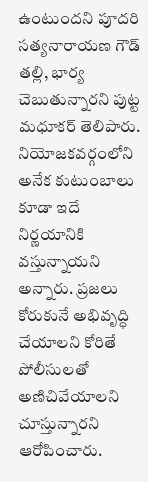ఉంటుందని పూదరి సత్యనారాయణ గౌడ్ తల్లి, భార్య చెబుతున్నారని పుట్ట మధూకర్ తెలిపారు. నియోజకవర్గంలోని అనేక కుటుంబాలు కూడా ఇదే నిర్ణయానికి వస్తున్నాయని అన్నారు. ప్రజలు కోరుకునే అభివృద్ధి చేయాలని కోరితే పోలీసులతో అణిచివేయాలని చూస్తున్నారని ఆరోపించారు.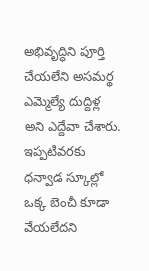అభివృద్ధిని పూర్తి చేయలేని అసమర్థ ఎమ్మెల్యే దుద్దిళ్ల అని ఎద్దేవా చేశారు. ఇప్పటివరకు ధన్వాడ స్కూల్లో ఒక్క బెంచీ కూడా వేయలేదని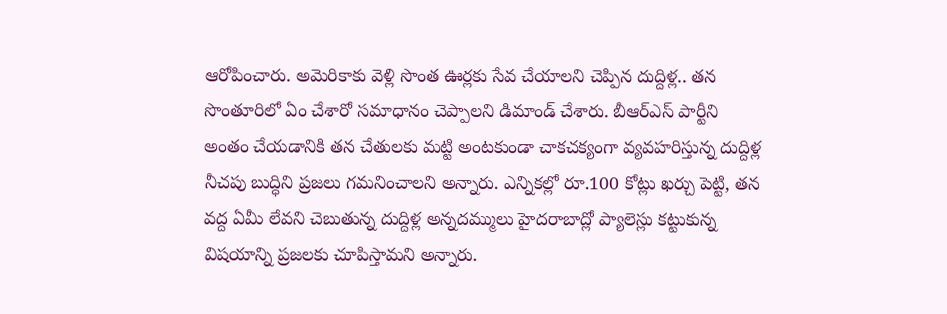ఆరోపించారు. అమెరికాకు వెళ్లి సొంత ఊర్లకు సేవ చేయాలని చెప్పిన దుద్దిళ్ల.. తన సొంతూరిలో ఏం చేశారో సమాధానం చెప్పాలని డిమాండ్ చేశారు. బీఆర్ఎస్ పార్టీని అంతం చేయడానికి తన చేతులకు మట్టి అంటకుండా చాకచక్యంగా వ్యవహరిస్తున్న దుద్దిళ్ల నీచపు బుద్ధిని ప్రజలు గమనించాలని అన్నారు. ఎన్నికల్లో రూ.100 కోట్లు ఖర్చు పెట్టి, తన వద్ద ఏమీ లేవని చెబుతున్న దుద్దిళ్ల అన్నదమ్ములు హైదరాబాద్లో ప్యాలెస్లు కట్టుకున్న విషయాన్ని ప్రజలకు చూపిస్తామని అన్నారు.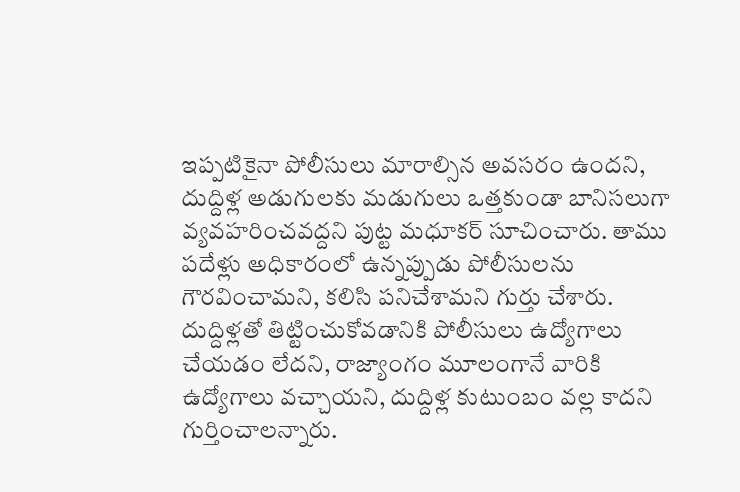ఇప్పటికైనా పోలీసులు మారాల్సిన అవసరం ఉందని, దుద్దిళ్ల అడుగులకు మడుగులు ఒత్తకుండా బానిసలుగా వ్యవహరించవద్దని పుట్ట మధూకర్ సూచించారు. తాము పదేళ్లు అధికారంలో ఉన్నప్పుడు పోలీసులను గౌరవించామని, కలిసి పనిచేశామని గుర్తు చేశారు. దుద్దిళ్లతో తిట్టించుకోవడానికి పోలీసులు ఉద్యోగాలు చేయడం లేదని, రాజ్యాంగం మూలంగానే వారికి ఉద్యోగాలు వచ్చాయని, దుద్దిళ్ల కుటుంబం వల్ల కాదని గుర్తించాలన్నారు.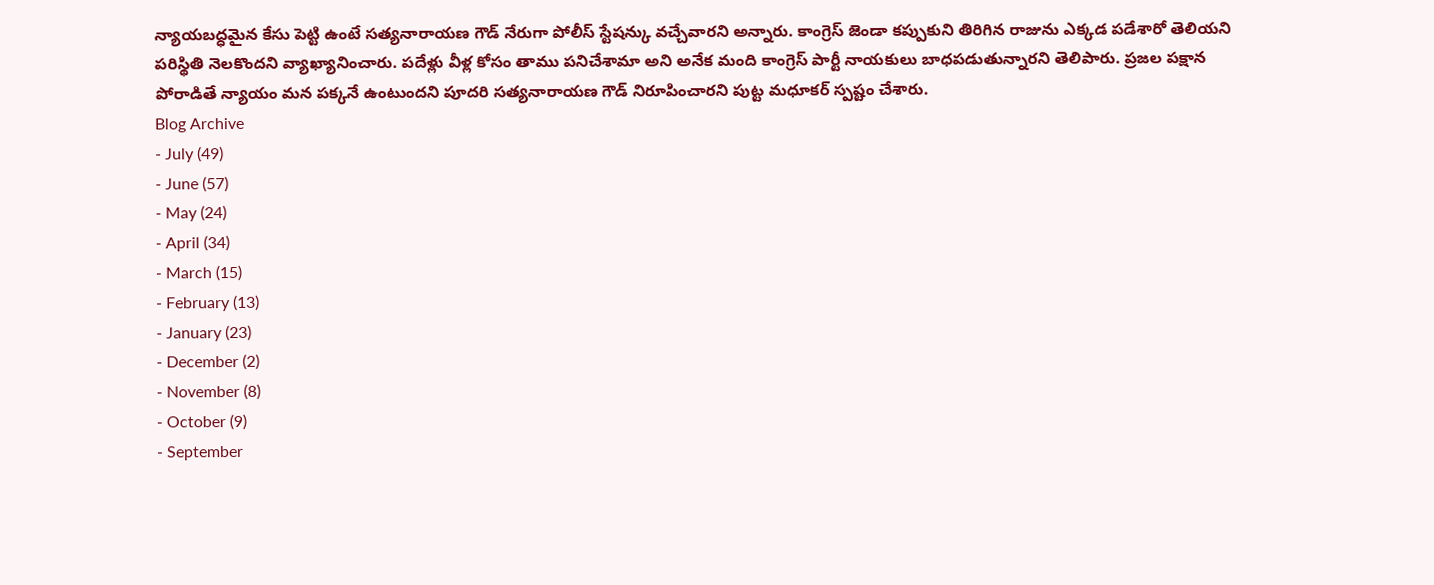న్యాయబద్ధమైన కేసు పెట్టి ఉంటే సత్యనారాయణ గౌడ్ నేరుగా పోలీస్ స్టేషన్కు వచ్చేవారని అన్నారు. కాంగ్రెస్ జెండా కప్పుకుని తిరిగిన రాజును ఎక్కడ పడేశారో తెలియని పరిస్థితి నెలకొందని వ్యాఖ్యానించారు. పదేళ్లు వీళ్ల కోసం తాము పనిచేశామా అని అనేక మంది కాంగ్రెస్ పార్టీ నాయకులు బాధపడుతున్నారని తెలిపారు. ప్రజల పక్షాన పోరాడితే న్యాయం మన పక్కనే ఉంటుందని పూదరి సత్యనారాయణ గౌడ్ నిరూపించారని పుట్ట మధూకర్ స్పష్టం చేశారు.
Blog Archive
- July (49)
- June (57)
- May (24)
- April (34)
- March (15)
- February (13)
- January (23)
- December (2)
- November (8)
- October (9)
- September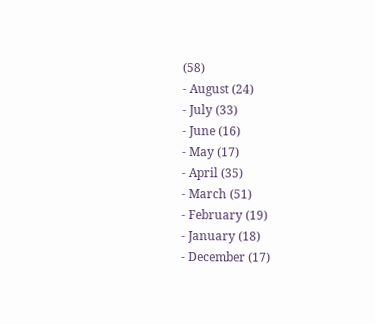(58)
- August (24)
- July (33)
- June (16)
- May (17)
- April (35)
- March (51)
- February (19)
- January (18)
- December (17)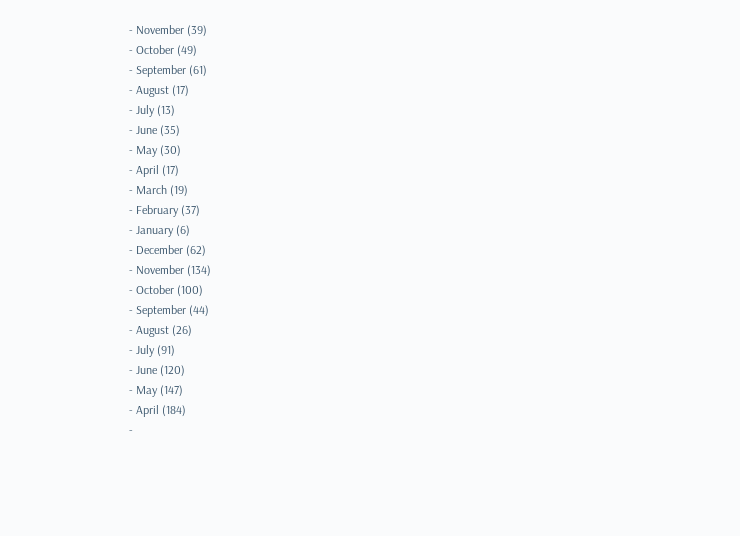- November (39)
- October (49)
- September (61)
- August (17)
- July (13)
- June (35)
- May (30)
- April (17)
- March (19)
- February (37)
- January (6)
- December (62)
- November (134)
- October (100)
- September (44)
- August (26)
- July (91)
- June (120)
- May (147)
- April (184)
-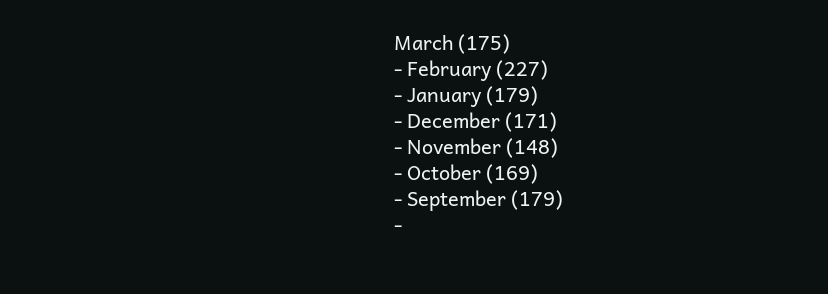March (175)
- February (227)
- January (179)
- December (171)
- November (148)
- October (169)
- September (179)
-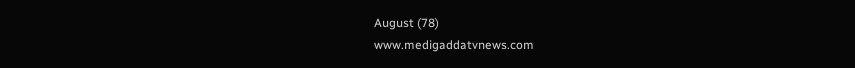August (78)
www.medigaddatvnews.com